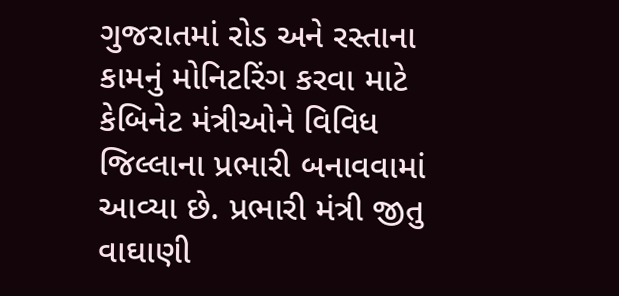ગુજરાતમાં રોડ અને રસ્તાના કામનું મોનિટરિંગ કરવા માટે કેબિનેટ મંત્રીઓને વિવિધ જિલ્લાના પ્રભારી બનાવવામાં આવ્યા છે. પ્રભારી મંત્રી જીતુ વાઘાણી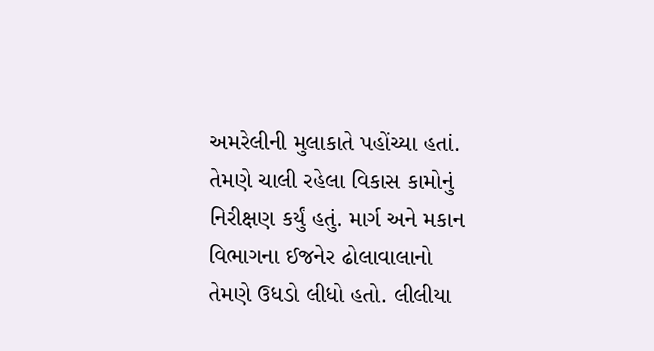અમરેલીની મુલાકાતે પહોંચ્યા હતાં. તેમણે ચાલી રહેલા વિકાસ કામોનું નિરીક્ષણ કર્યું હતું. માર્ગ અને મકાન વિભાગના ઈજનેર ઢોલાવાલાનો તેમણે ઉધડો લીધો હતો. લીલીયા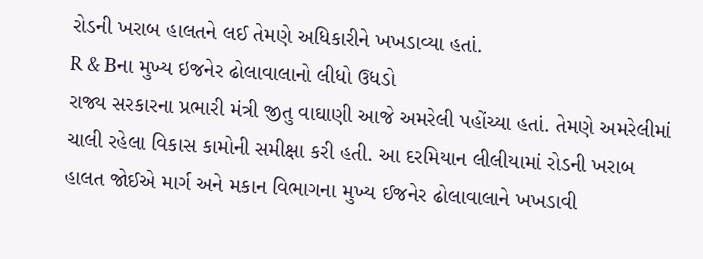રોડની ખરાબ હાલતને લઈ તેમણે અધિકારીને ખખડાવ્યા હતાં.
R & Bના મુખ્ય ઇજનેર ઢોલાવાલાનો લીધો ઉધડો
રાજ્ય સરકારના પ્રભારી મંત્રી જીતુ વાઘાણી આજે અમરેલી પહોંચ્યા હતાં. તેમણે અમરેલીમાં ચાલી રહેલા વિકાસ કામોની સમીક્ષા કરી હતી. આ દરમિયાન લીલીયામાં રોડની ખરાબ હાલત જોઈએ માર્ગ અને મકાન વિભાગના મુખ્ય ઈજનેર ઢોલાવાલાને ખખડાવી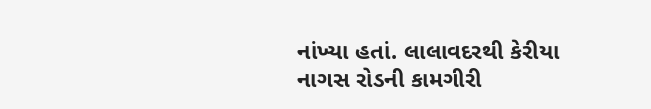નાંખ્યા હતાં. લાલાવદરથી કેરીયા નાગસ રોડની કામગીરી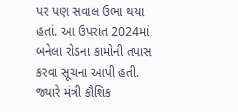પર પણ સવાલ ઉભા થયા હતાં. આ ઉપરાંત 2024માં બનેલા રોડના કામોની તપાસ કરવા સૂચના આપી હતી. જ્યારે મંત્રી કૌશિક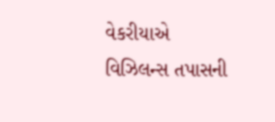વેકરીયાએ વિઝિલન્સ તપાસની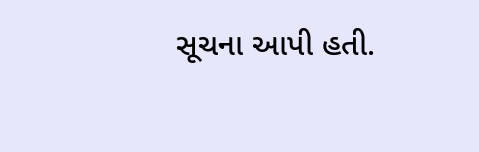સૂચના આપી હતી.